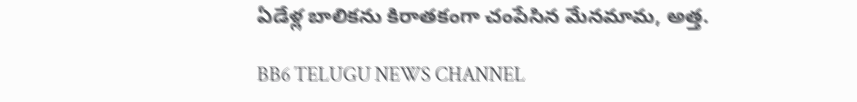ఏడేళ్ల బాలికను కిరాతకంగా చంపేసిన మేనమామ, అత్త.

BB6 TELUGU NEWS CHANNEL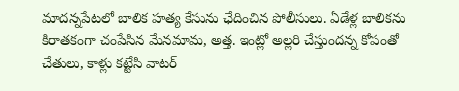మాదన్నపేటలో బాలిక హత్య కేసును ఛేదించిన పోలీసులు. ఏడేళ్ల బాలికను కిరాతకంగా చంపేసిన మేనమామ, అత్త. ఇంట్లో అల్లరి చేస్తుందన్న కోపంతో చేతులు, కాళ్లు కట్టేసి వాటర్‌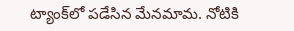ట్యాంక్‌లో పడేసిన మేనమామ. నోటికి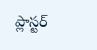ప్లాస్టర్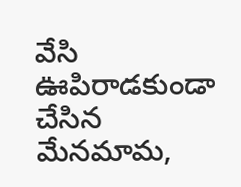వేసి ఊపిరాడకుండా చేసిన మేనమామ,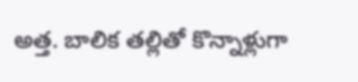అత్త. బాలిక తల్లితో కొన్నాళ్లుగా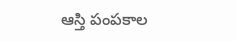ఆస్తి పంపకాల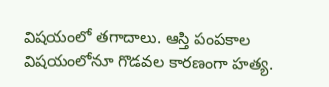విషయంలో తగాదాలు. ఆస్తి పంపకాల విషయంలోనూ గొడవల కారణంగా హత్య.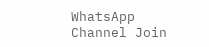WhatsApp Channel Join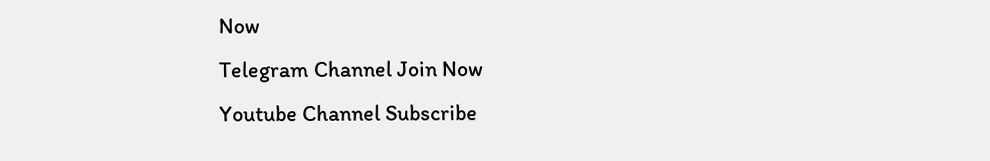Now
Telegram Channel Join Now
Youtube Channel Subscribe